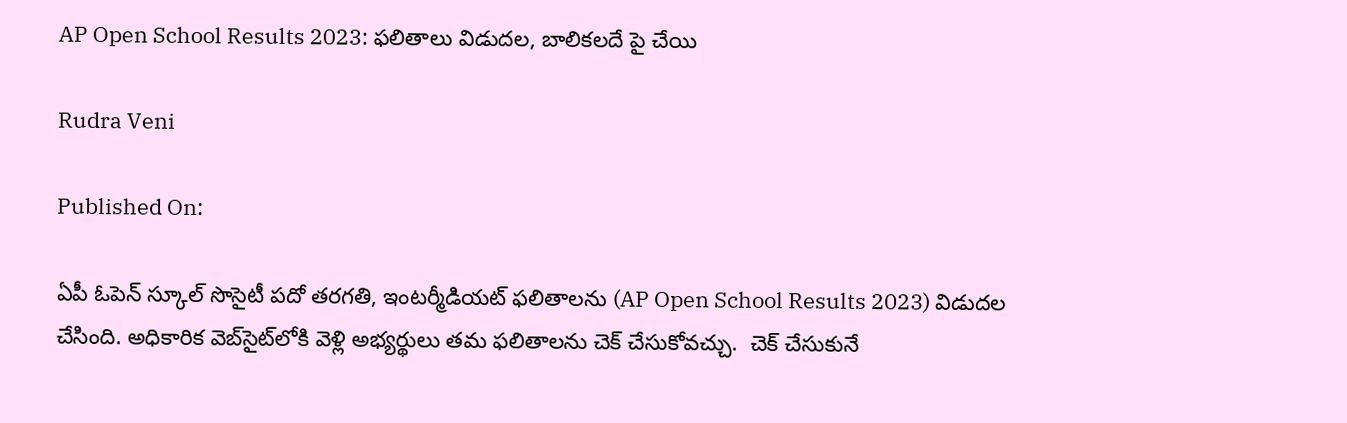AP Open School Results 2023: ఫలితాలు విడుదల, బాలికలదే పై చేయి

Rudra Veni

Published On:

ఏపీ ఓపెన్ స్కూల్ సొసైటీ పదో తరగతి, ఇంటర్మీడియట్ ఫలితాలను (AP Open School Results 2023) విడుదల చేసింది. అధికారిక వెబ్‌సైట్‌లోకి వెళ్లి అభ్యర్థులు తమ ఫలితాలను చెక్ చేసుకోవచ్చు.  చెక్ చేసుకునే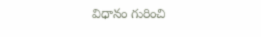విధానం గురించి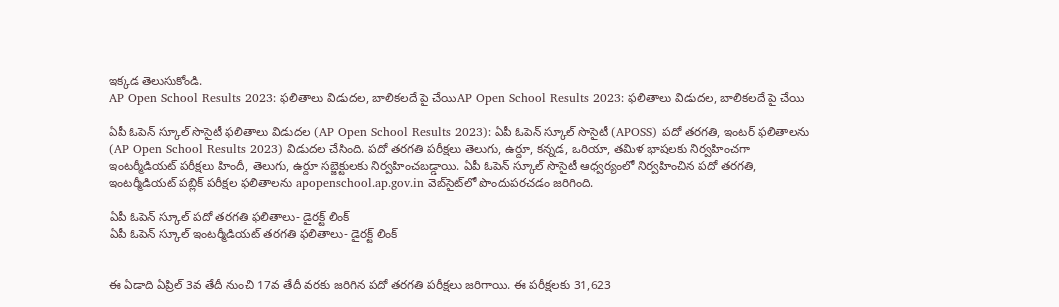ఇక్కడ తెలుసుకోండి.
AP Open School Results 2023: ఫలితాలు విడుదల, బాలికలదే పై చేయిAP Open School Results 2023: ఫలితాలు విడుదల, బాలికలదే పై చేయి

ఏపీ ఓపెన్ స్కూల్ సొసైటీ ఫలితాలు విడుదల (AP Open School Results 2023): ఏపీ ఓపెన్ స్కూల్ సొసైటీ (APOSS) పదో తరగతి, ఇంటర్ ఫలితాలను (AP Open School Results 2023) విడుదల చేసింది. పదో తరగతి పరీక్షలు తెలుగు, ఉర్దూ, కన్నడ, ఒరియా, తమిళ భాషలకు నిర్వహించగా ఇంటర్మీడియట్ పరీక్షలు హిందీ, తెలుగు, ఉర్దూ సబ్జెక్టులకు నిర్వహించబడ్డాయి. ఏపీ ఓపెన్ స్కూల్ సొసైటీ ఆధ్వర్యంలో నిర్వహించిన పదో తరగతి, ఇంటర్మీడియట్ పబ్లిక్ పరీక్షల ఫలితాలను apopenschool.ap.gov.in వెబ్‌సైట్‌లో పొందుపరచడం జరిగింది.

ఏపీ ఓపెన్ స్కూల్ పదో తరగతి ఫలితాలు- డైరక్ట్ లింక్
ఏపీ ఓపెన్ స్కూల్ ఇంటర్మీడియట్ తరగతి ఫలితాలు- డైరక్ట్ లింక్


ఈ ఏడాది ఏప్రిల్ 3వ తేదీ నుంచి 17వ తేదీ వరకు జరిగిన పదో తరగతి పరీక్షలు జరిగాయి. ఈ పరీక్షలకు 31,623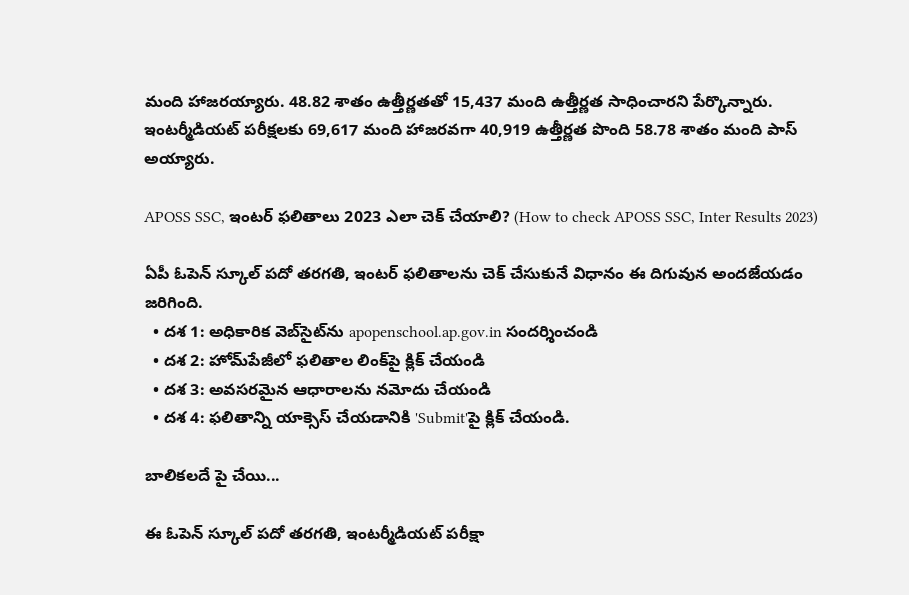మంది హాజరయ్యారు. 48.82 శాతం ఉత్తీర్ణతతో 15,437 మంది ఉత్తీర్ణత సాధించారని పేర్కొన్నారు. ఇంటర్మీడియట్ పరీక్షలకు 69,617 మంది హాజరవగా 40,919 ఉత్తీర్ణత పొంది 58.78 శాతం మంది పాస్ అయ్యారు.

APOSS SSC, ఇంటర్ ఫలితాలు 2023 ఎలా చెక్ చేయాలి? (How to check APOSS SSC, Inter Results 2023)

ఏపీ ఓపెన్ స్కూల్ పదో తరగతి, ఇంటర్ ఫలితాలను చెక్ చేసుకునే విధానం ఈ దిగువున అందజేయడం జరిగింది.
  • దశ 1: అధికారిక వెబ్‌సైట్‌ను apopenschool.ap.gov.in సందర్శించండి
  • దశ 2: హోమ్‌పేజీలో ఫలితాల లింక్‌పై క్లిక్ చేయండి
  • దశ 3: అవసరమైన ఆధారాలను నమోదు చేయండి
  • దశ 4: ఫలితాన్ని యాక్సెస్ చేయడానికి 'Submit'పై క్లిక్ చేయండి.

బాలికలదే పై చేయి...

ఈ ఓపెన్ స్కూల్ పదో తరగతి, ఇంటర్మీడియట్ పరీక్షా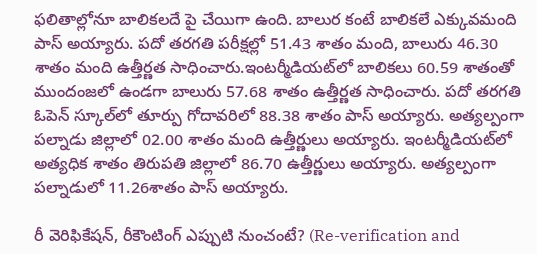ఫలితాల్లోనూ బాలికలదే పై చేయిగా ఉంది. బాలుర కంటే బాలికలే ఎక్కువమంది పాస్ అయ్యారు. పదో తరగతి పరీక్షల్లో 51.43 శాతం మంది, బాలురు 46.30 శాతం మంది ఉత్తీర్ణత సాధించారు.ఇంటర్మీడియట్‌లో బాలికలు 60.59 శాతంతో ముందంజలో ఉండగా బాలురు 57.68 శాతం ఉత్తీర్ణత సాధించారు. పదో తరగతి ఓపెన్‌ స్కూల్‌లో తూర్పు గోదావరిలో 88.38 శాతం పాస్ అయ్యారు. అత్యల్పంగా పల్నాడు జిల్లాలో 02.00 శాతం మంది ఉత్తీర్ణులు అయ్యారు. ఇంటర్మీడియట్‌లో అత్యధిక శాతం తిరుపతి జిల్లాలో 86.70 ఉత్తీర్ణులు అయ్యారు. అత్యల్పంగా పల్నాడులో 11.26శాతం పాస్ అయ్యారు.

రీ వెరిఫికేషన్, రీకౌంటింగ్ ఎప్పుటి నుంచంటే? (Re-verification and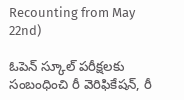Recounting from May 22nd)

ఓపెన్ స్కూల్ పరీక్షలకు సంబంధించి రీ వెరిఫికేషన్, రీ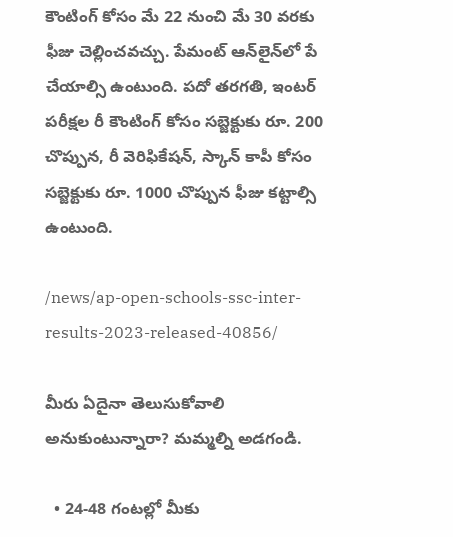కౌంటింగ్ కోసం మే 22 నుంచి మే 30 వరకు ఫీజు చెల్లించవచ్చు. పేమంట్ ఆన్‌లైన్‌లో పే చేయాల్సి ఉంటుంది. పదో తరగతి, ఇంటర్ పరీక్షల రీ కౌంటింగ్ కోసం సబ్జెక్టుకు రూ. 200 చొప్పున, రీ వెరిఫికేషన్, స్కాన్ కాపీ కోసం సబ్జెక్టుకు రూ. 1000 చొప్పున ఫీజు కట్టాల్సి ఉంటుంది.

/news/ap-open-schools-ssc-inter-results-2023-released-40856/

మీరు ఏదైనా తెలుసుకోవాలి అనుకుంటున్నారా? మమ్మల్ని అడగండి.

  • 24-48 గంటల్లో మీకు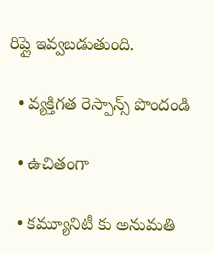రిప్లై ఇవ్వబడుతుంది.

  • వ్యక్తిగత రెస్పాన్స్ పొందండి

  • ఉచితంగా

  • కమ్యూనిటీ కు అనుమతి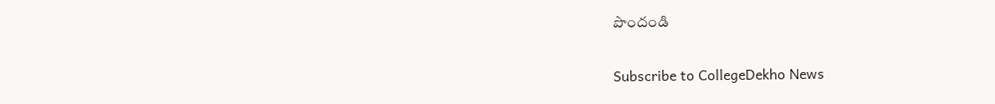పొందండి

Subscribe to CollegeDekho News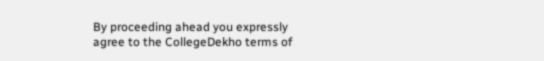By proceeding ahead you expressly agree to the CollegeDekho terms of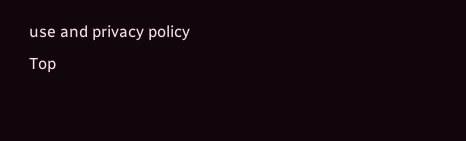use and privacy policy
Top